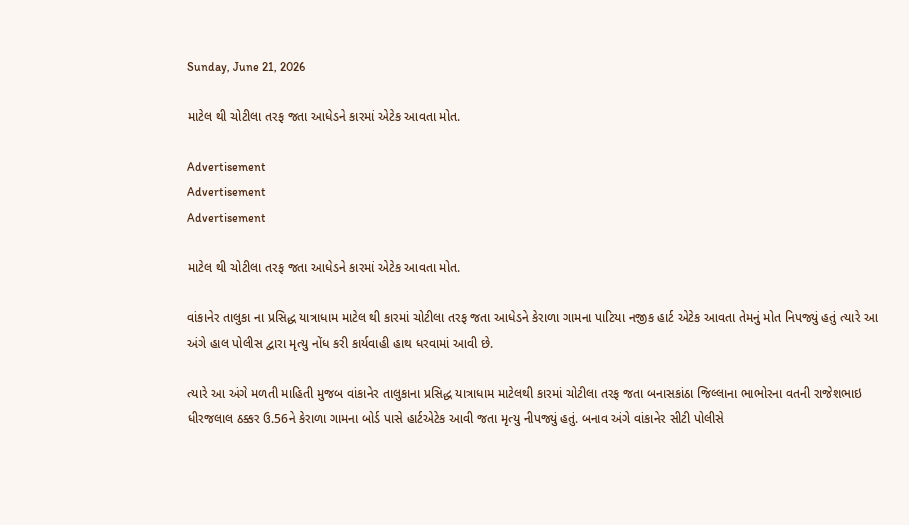Sunday, June 21, 2026

માટેલ થી ચોટીલા તરફ જતા આધેડને કારમાં એટેક આવતા મોત.

Advertisement
Advertisement
Advertisement

માટેલ થી ચોટીલા તરફ જતા આધેડને કારમાં એટેક આવતા મોત.

વાંકાનેર તાલુકા ના પ્રસિદ્ધ યાત્રાધામ માટેલ થી કારમાં ચોટીલા તરફ જતા આધેડને કેરાળા ગામના પાટિયા નજીક હાર્ટ એટેક આવતા તેમનું મોત નિપજ્યું હતું ત્યારે આ અંગે હાલ પોલીસ દ્વારા મૃત્યુ નોંધ કરી કાર્યવાહી હાથ ધરવામાં આવી છે.

ત્યારે આ અંગે મળતી માહિતી મુજબ વાંકાનેર તાલુકાના પ્રસિદ્ધ યાત્રાધામ માટેલથી કારમાં ચોટીલા તરફ જતા બનાસકાંઠા જિલ્લાના ભાભોરના વતની રાજેશભાઇ ધીરજલાલ ઠક્કર ઉ.56ને કેરાળા ગામના બોર્ડ પાસે હાર્ટએટેક આવી જતા મૃત્યુ નીપજ્યું હતું. બનાવ અંગે વાંકાનેર સીટી પોલીસે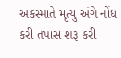અકસ્માતે મૃત્યુ અંગે નોંધ કરી તપાસ શરૂ કરી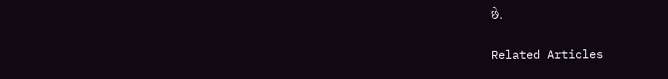છે.

Related Articles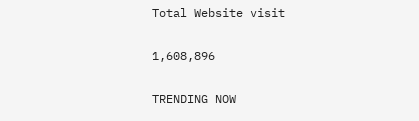Total Website visit

1,608,896

TRENDING NOW